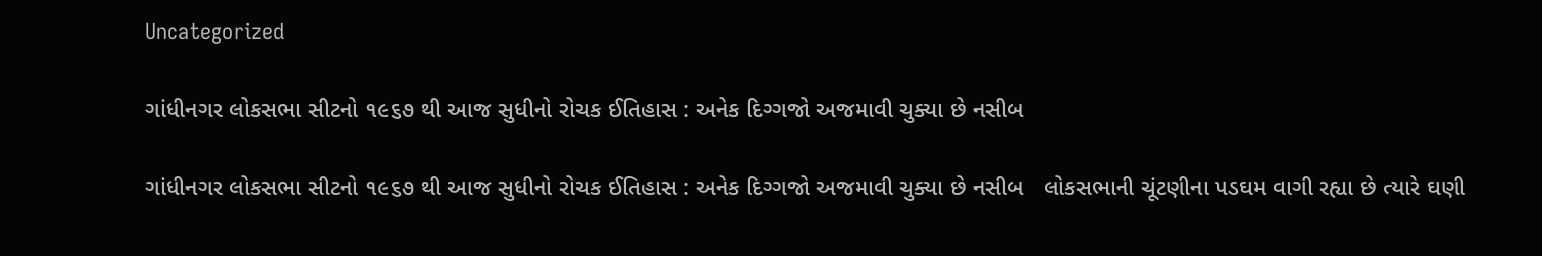Uncategorized

ગાંધીનગર લોકસભા સીટનો ૧૯૬૭ થી આજ સુધીનો રોચક ઈતિહાસ : અનેક દિગ્ગજો અજમાવી ચુક્યા છે નસીબ

ગાંધીનગર લોકસભા સીટનો ૧૯૬૭ થી આજ સુધીનો રોચક ઈતિહાસ : અનેક દિગ્ગજો અજમાવી ચુક્યા છે નસીબ   લોકસભાની ચૂંટણીના પડઘમ વાગી રહ્યા છે ત્યારે ઘણી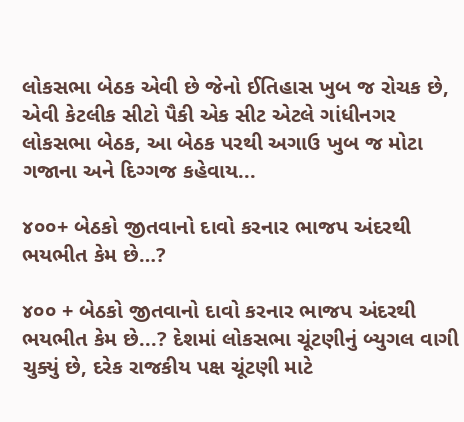લોકસભા બેઠક એવી છે જેનો ઈતિહાસ ખુબ જ રોચક છે, એવી કેટલીક સીટો પૈકી એક સીટ એટલે ગાંધીનગર લોકસભા બેઠક, આ બેઠક પરથી અગાઉ ખુબ જ મોટા ગજાના અને દિગ્ગજ કહેવાય...

૪૦૦+ બેઠકો જીતવાનો દાવો કરનાર ભાજપ અંદરથી ભયભીત કેમ છે…?

૪૦૦ + બેઠકો જીતવાનો દાવો કરનાર ભાજપ અંદરથી ભયભીત કેમ છે...? દેશમાં લોકસભા ચૂંટણીનું બ્યુગલ વાગી ચુક્યું છે, દરેક રાજકીય પક્ષ ચૂંટણી માટે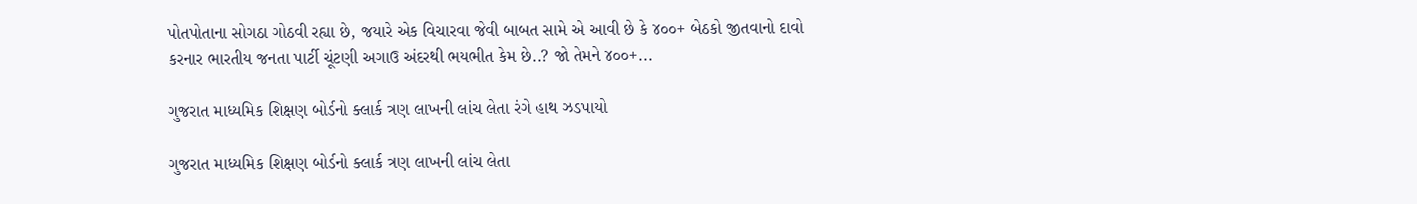પોતપોતાના સોગઠા ગોઠવી રહ્યા છે, જયારે એક વિચારવા જેવી બાબત સામે એ આવી છે કે ૪૦૦+ બેઠકો જીતવાનો દાવો કરનાર ભારતીય જનતા પાર્ટી ચૂંટણી અગાઉ અંદરથી ભયભીત કેમ છે..? જો તેમને ૪૦૦+...

ગુજરાત માધ્યમિક શિક્ષણ બોર્ડનો ક્લાર્ક ત્રણ લાખની લાંચ લેતા રંગે હાથ ઝડપાયો

ગુજરાત માધ્યમિક શિક્ષણ બોર્ડનો ક્લાર્ક ત્રણ લાખની લાંચ લેતા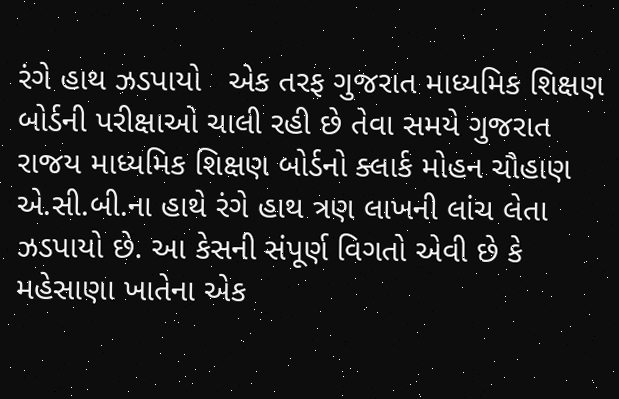રંગે હાથ ઝડપાયો   એક તરફ ગુજરાત માધ્યમિક શિક્ષણ બોર્ડની પરીક્ષાઓ ચાલી રહી છે તેવા સમયે ગુજરાત રાજય માધ્યમિક શિક્ષણ બોર્ડનો ક્લાર્ક મોહન ચૌહાણ એ.સી.બી.ના હાથે રંગે હાથ ત્રણ લાખની લાંચ લેતા ઝડપાયો છે. આ કેસની સંપૂર્ણ વિગતો એવી છે કે મહેસાણા ખાતેના એક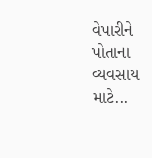વેપારીને પોતાના વ્યવસાય માટે...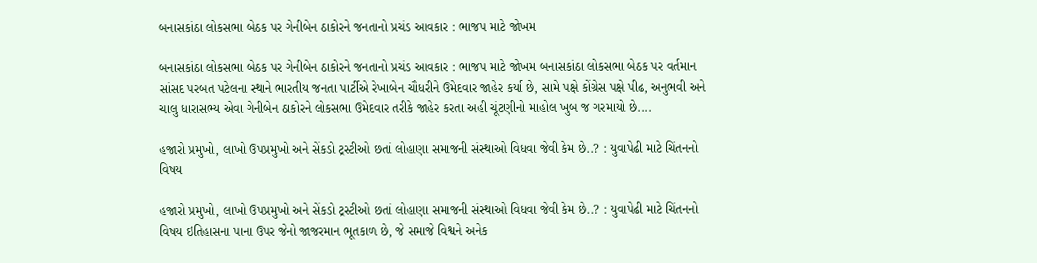બનાસકાંઠા લોકસભા બેઠક પર ગેનીબેન ઠાકોરને જનતાનો પ્રચંડ આવકાર : ભાજપ માટે જોખમ

બનાસકાંઠા લોકસભા બેઠક પર ગેનીબેન ઠાકોરને જનતાનો પ્રચંડ આવકાર : ભાજપ માટે જોખમ બનાસકાંઠા લોકસભા બેઠક પર વર્તમાન સાંસદ પરબત પટેલના સ્થાને ભારતીય જનતા પાર્ટીએ રેખાબેન ચૌધરીને ઉમેદવાર જાહેર કર્યા છે, સામે પક્ષે કોંગ્રેસ પક્ષે પીઢ, અનુભવી અને ચાલુ ધારાસભ્ય એવા ગેનીબેન ઠાકોરને લોકસભા ઉમેદવાર તરીકે જાહેર કરતા અહી ચૂંટણીનો માહોલ ખુબ જ ગરમાયો છે....

હજારો પ્રમુખો, લાખો ઉપપ્રમુખો અને સેંકડો ટ્રસ્ટીઓ છતાં લોહાણા સમાજની સંસ્થાઓ વિધવા જેવી કેમ છે..? : યુવાપેઢી માટે ચિંતનનો વિષય

હજારો પ્રમુખો, લાખો ઉપપ્રમુખો અને સેંકડો ટ્રસ્ટીઓ છતાં લોહાણા સમાજની સંસ્થાઓ વિધવા જેવી કેમ છે..? : યુવાપેઢી માટે ચિંતનનો વિષય ઇતિહાસના પાના ઉપર જેનો જાજરમાન ભૂતકાળ છે, જે સમાજે વિશ્વને અનેક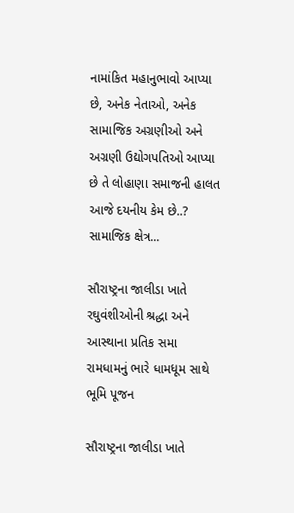નામાંકિત મહાનુભાવો આપ્યા છે, અનેક નેતાઓ, અનેક સામાજિક અગ્રણીઓ અને અગ્રણી ઉદ્યોગપતિઓ આપ્યા છે તે લોહાણા સમાજની હાલત આજે દયનીય કેમ છે..? સામાજિક ક્ષેત્ર...

સૌરાષ્ટ્રના જાલીડા ખાતે રઘુવંશીઓની શ્રદ્ધા અને આસ્થાના પ્રતિક સમા રામધામનું ભારે ધામધૂમ સાથે ભૂમિ પૂજન

સૌરાષ્ટ્રના જાલીડા ખાતે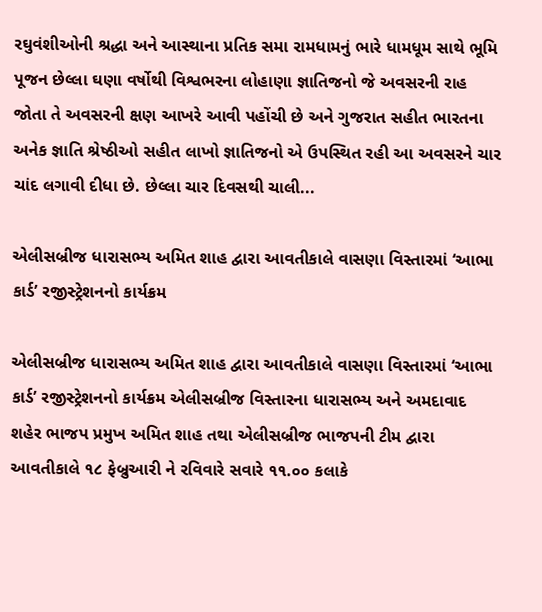રઘુવંશીઓની શ્રદ્ધા અને આસ્થાના પ્રતિક સમા રામધામનું ભારે ધામધૂમ સાથે ભૂમિ પૂજન છેલ્લા ઘણા વર્ષોથી વિશ્વભરના લોહાણા જ્ઞાતિજનો જે અવસરની રાહ જોતા તે અવસરની ક્ષણ આખરે આવી પહોંચી છે અને ગુજરાત સહીત ભારતના અનેક જ્ઞાતિ શ્રેષ્ઠીઓ સહીત લાખો જ્ઞાતિજનો એ ઉપસ્થિત રહી આ અવસરને ચાર ચાંદ લગાવી દીધા છે. છેલ્લા ચાર દિવસથી ચાલી...

એલીસબ્રીજ ધારાસભ્ય અમિત શાહ દ્વારા આવતીકાલે વાસણા વિસ્તારમાં ‘આભા કાર્ડ’ રજીસ્ટ્રેશનનો કાર્યક્રમ

એલીસબ્રીજ ધારાસભ્ય અમિત શાહ દ્વારા આવતીકાલે વાસણા વિસ્તારમાં ‘આભા કાર્ડ’ રજીસ્ટ્રેશનનો કાર્યક્રમ એલીસબ્રીજ વિસ્તારના ધારાસભ્ય અને અમદાવાદ શહેર ભાજપ પ્રમુખ અમિત શાહ તથા એલીસબ્રીજ ભાજપની ટીમ દ્વારા આવતીકાલે ૧૮ ફેબ્રુઆરી ને રવિવારે સવારે ૧૧.૦૦ કલાકે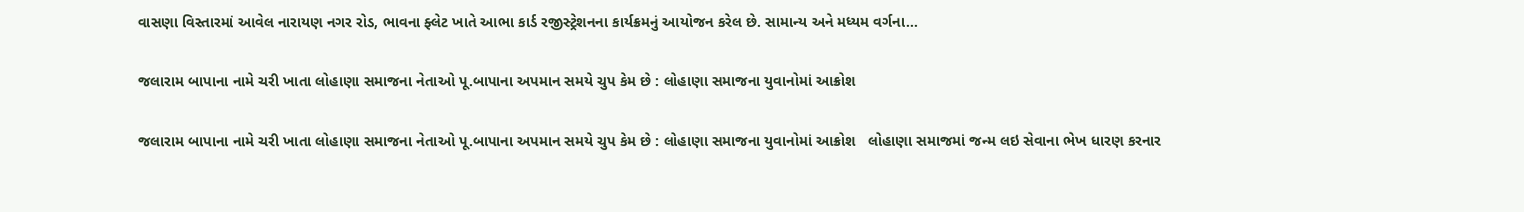વાસણા વિસ્તારમાં આવેલ નારાયણ નગર રોડ, ભાવના ફ્લેટ ખાતે આભા કાર્ડ રજીસ્ટ્રેશનના કાર્યક્રમનું આયોજન કરેલ છે. સામાન્ય અને મધ્યમ વર્ગના...

જલારામ બાપાના નામે ચરી ખાતા લોહાણા સમાજના નેતાઓ પૂ.બાપાના અપમાન સમયે ચુપ કેમ છે : લોહાણા સમાજના યુવાનોમાં આક્રોશ

જલારામ બાપાના નામે ચરી ખાતા લોહાણા સમાજના નેતાઓ પૂ.બાપાના અપમાન સમયે ચુપ કેમ છે : લોહાણા સમાજના યુવાનોમાં આક્રોશ   લોહાણા સમાજમાં જન્મ લઇ સેવાના ભેખ ધારણ કરનાર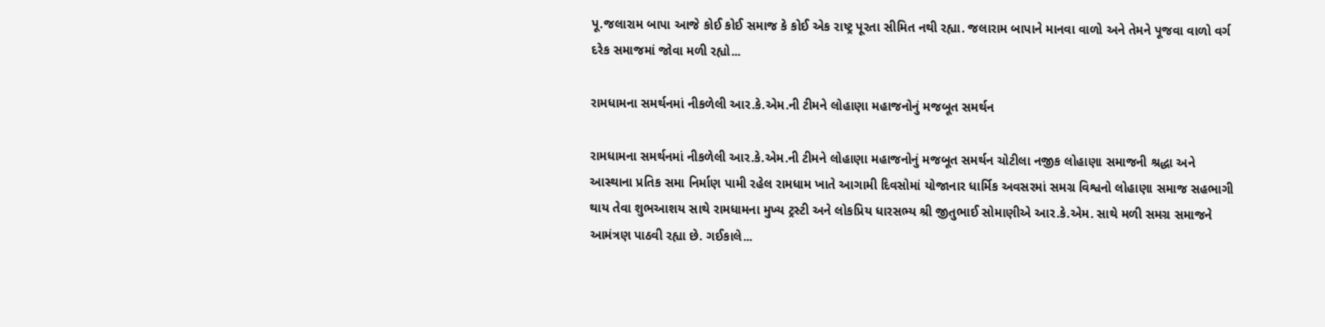પૂ.જલારામ બાપા આજે કોઈ કોઈ સમાજ કે કોઈ એક રાષ્ટ્ર પૂરતા સીમિત નથી રહ્યા. જલારામ બાપાને માનવા વાળો અને તેમને પૂજવા વાળો વર્ગ દરેક સમાજમાં જોવા મળી રહ્યો...

રામધામના સમર્થનમાં નીકળેલી આર.કે.એમ.ની ટીમને લોહાણા મહાજનોનું મજબૂત સમર્થન

રામધામના સમર્થનમાં નીકળેલી આર.કે.એમ.ની ટીમને લોહાણા મહાજનોનું મજબૂત સમર્થન ચોટીલા નજીક લોહાણા સમાજની શ્રદ્ધા અને આસ્થાના પ્રતિક સમા નિર્માણ પામી રહેલ રામધામ ખાતે આગામી દિવસોમાં યોજાનાર ધાર્મિક અવસરમાં સમગ્ર વિશ્વનો લોહાણા સમાજ સહભાગી થાય તેવા શુભઆશય સાથે રામધામના મુખ્ય ટ્રસ્ટી અને લોકપ્રિય ધારસભ્ય શ્રી જીતુભાઈ સોમાણીએ આર.કે.એમ. સાથે મળી સમગ્ર સમાજને આમંત્રણ પાઠવી રહ્યા છે. ગઈકાલે...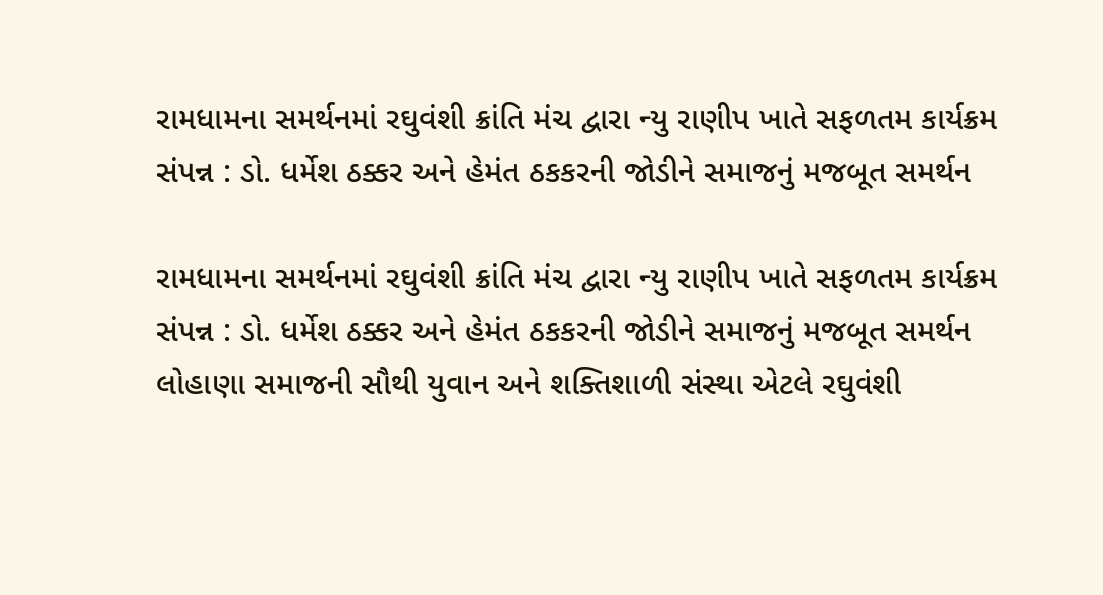રામધામના સમર્થનમાં રઘુવંશી ક્રાંતિ મંચ દ્વારા ન્યુ રાણીપ ખાતે સફળતમ કાર્યક્રમ સંપન્ન : ડો. ધર્મેશ ઠક્કર અને હેમંત ઠકકરની જોડીને સમાજનું મજબૂત સમર્થન

રામધામના સમર્થનમાં રઘુવંશી ક્રાંતિ મંચ દ્વારા ન્યુ રાણીપ ખાતે સફળતમ કાર્યક્રમ સંપન્ન : ડો. ધર્મેશ ઠક્કર અને હેમંત ઠકકરની જોડીને સમાજનું મજબૂત સમર્થન લોહાણા સમાજની સૌથી યુવાન અને શક્તિશાળી સંસ્થા એટલે રઘુવંશી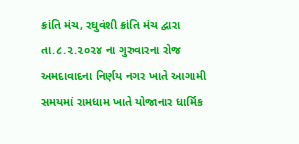ક્રાંતિ મંચ, રઘુવંશી ક્રાંતિ મંચ દ્વારા તા.૮.૨.૨૦૨૪ ના ગુરુવારના રોજ અમદાવાદના નિર્ણય નગર ખાતે આગામી સમયમાં રામધામ ખાતે યોજાનાર ધાર્મિક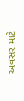અવસર માટે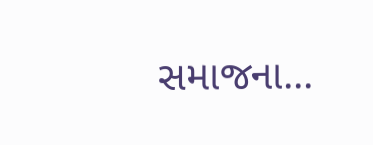સમાજના...